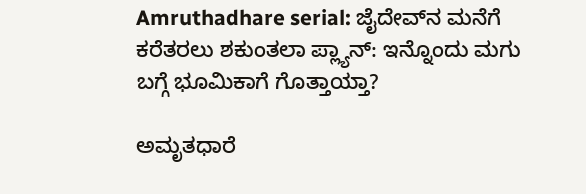Amruthadhare serial: ಜೈದೇವ್‌ನ ಮನೆಗೆ ಕರೆತರಲು ಶಕುಂತಲಾ ಪ್ಲ್ಯಾನ್: ಇನ್ನೊಂದು ಮಗು ಬಗ್ಗೆ ಭೂಮಿಕಾಗೆ ಗೊತ್ತಾಯ್ತಾ?

ಅಮೃತಧಾರೆ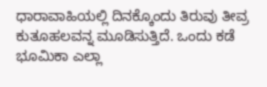ಧಾರಾವಾಹಿಯಲ್ಲಿ ದಿನಕ್ಕೊಂದು ತಿರುವು ತೀವ್ರ ಕುತೂಹಲವನ್ನ ಮೂಡಿಸುತ್ತಿದೆ. ಒಂದು ಕಡೆ ಭೂಮಿಕಾ ಎಲ್ಲಾ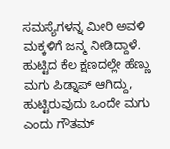ಸಮಸ್ಯೆಗಳನ್ನ ಮೀರಿ ಅವಳಿ ಮಕ್ಕಳಿಗೆ ಜನ್ಮ ನೀಡಿದ್ದಾಳೆ. ಹುಟ್ಟಿದ ಕೆಲ ಕ್ಷಣದಲ್ಲೇ ಹೆಣ್ಣು ಮಗು ಪಿಡ್ನಾಪ್‌ ಆಗಿದ್ದು, ಹುಟ್ಟಿರುವುದು ಒಂದೇ ಮಗು ಎಂದು ಗೌತಮ್‌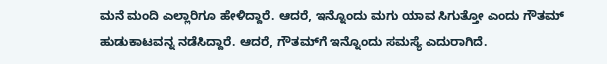ಮನೆ ಮಂದಿ ಎಲ್ಲಾರಿಗೂ ಹೇಳಿದ್ದಾರೆ. ಆದರೆ, ಇನ್ನೊಂದು ಮಗು ಯಾವ ಸಿಗುತ್ತೋ ಎಂದು ಗೌತಮ್‌ ಹುಡುಕಾಟವನ್ನ ನಡೆಸಿದ್ದಾರೆ. ಆದರೆ, ಗೌತಮ್‌ಗೆ ಇನ್ನೊಂದು ಸಮಸ್ಯೆ ಎದುರಾಗಿದೆ.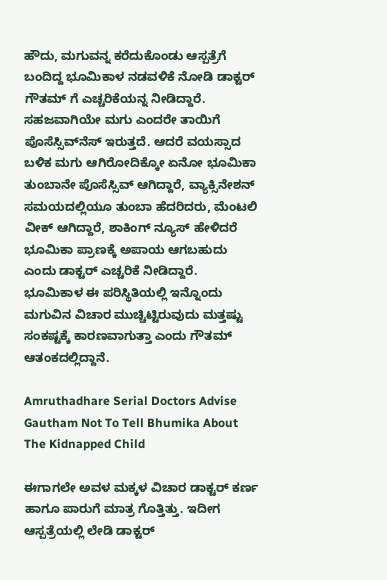ಹೌದು, ಮಗುವನ್ನ ಕರೆದುಕೊಂಡು ಆಸ್ಪತ್ರೆಗೆ ಬಂದಿದ್ದ ಭೂಮಿಕಾಳ ನಡವಳಿಕೆ ನೋಡಿ ಡಾಕ್ಟರ್‌ ಗೌತಮ್‌ ಗೆ ಎಚ್ಚರಿಕೆಯನ್ನ ನೀಡಿದ್ದಾರೆ. ಸಹಜವಾಗಿಯೇ ಮಗು ಎಂದರೇ ತಾಯಿಗೆ ಪೊಸೆಸ್ಸಿವ್‌ನೆಸ್‌ ಇರುತ್ತದೆ. ಆದರೆ ವಯಸ್ಸಾದ ಬಳಿಕ ಮಗು ಆಗಿರೋದಿಕ್ಕೋ ಏನೋ ಭೂಮಿಕಾ ತುಂಬಾನೇ ಪೊಸೆಸ್ಸಿವ್‌ ಆಗಿದ್ದಾರೆ, ವ್ಯಾಕ್ಸಿನೇಶನ್‌ ಸಮಯದಲ್ಲಿಯೂ ತುಂಬಾ ಹೆದರಿದರು, ಮೆಂಟಲಿ ವೀಕ್‌ ಆಗಿದ್ದಾರೆ, ಶಾಕಿಂಗ್‌ ನ್ಯೂಸ್‌ ಹೇಳಿದರೆ ಭೂಮಿಕಾ ಪ್ರಾಣಕ್ಕೆ ಅಪಾಯ ಆಗಬಹುದು ಎಂದು ಡಾಕ್ಟರ್‌ ಎಚ್ಚರಿಕೆ ನೀಡಿದ್ದಾರೆ. ಭೂಮಿಕಾಳ ಈ ಪರಿಸ್ಥಿತಿಯಲ್ಲಿ ಇನ್ನೊಂದು ಮಗುವಿನ ವಿಚಾರ ಮುಚ್ಚಿಟ್ಟಿರುವುದು ಮತ್ತಷ್ಟು ಸಂಕಷ್ಟಕ್ಕೆ ಕಾರಣವಾಗುತ್ತಾ ಎಂದು ಗೌತಮ್‌ ಆತಂಕದಲ್ಲಿದ್ದಾನೆ.

Amruthadhare Serial Doctors Advise Gautham Not To Tell Bhumika About The Kidnapped Child

ಈಗಾಗಲೇ ಅವಳ ಮಕ್ಕಳ ವಿಚಾರ ಡಾಕ್ಟರ್‌ ಕರ್ಣ ಹಾಗೂ ಪಾರುಗೆ ಮಾತ್ರ ಗೊತ್ತಿತ್ತು. ಇದೀಗ ಆಸ್ಪತ್ರೆಯಲ್ಲಿ ಲೇಡಿ ಡಾಕ್ಟರ್‌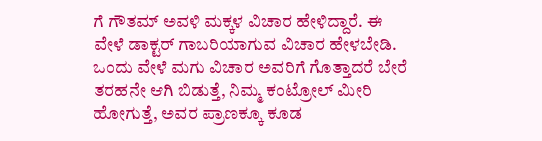ಗೆ ಗೌತಮ್‌ ಅವಳಿ ಮಕ್ಕಳ ವಿಚಾರ ಹೇಳಿದ್ದಾರೆ. ಈ ವೇಳೆ ಡಾಕ್ಟರ್‌ ಗಾಬರಿಯಾಗುವ ವಿಚಾರ ಹೇಳಬೇಡಿ. ಒಂದು ವೇಳೆ ಮಗು ವಿಚಾರ ಅವರಿಗೆ ಗೊತ್ತಾದರೆ ಬೇರೆ ತರಹನೇ ಆಗಿ ಬಿಡುತ್ತೆ, ನಿಮ್ಮ ಕಂಟ್ರೋಲ್ ಮೀರಿ ಹೋಗುತ್ತೆ, ಅವರ ಪ್ರಾಣಕ್ಕೂ ಕೂಡ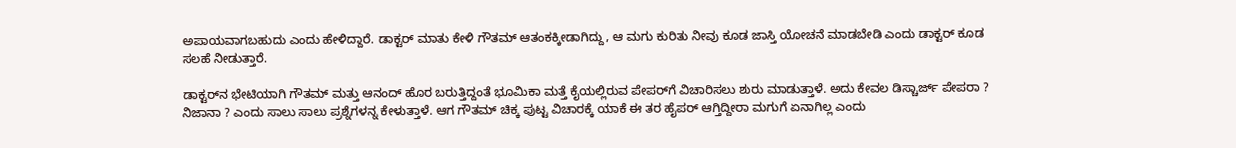ಅಪಾಯವಾಗಬಹುದು ಎಂದು ಹೇಳಿದ್ದಾರೆ. ಡಾಕ್ಟರ್ ಮಾತು ಕೇಳಿ ಗೌತಮ್ ಆತಂಕಕ್ಕೀಡಾಗಿದ್ದು, ಆ ಮಗು ಕುರಿತು ನೀವು ಕೂಡ ಜಾಸ್ತಿ ಯೋಚನೆ ಮಾಡಬೇಡಿ ಎಂದು ಡಾಕ್ಟರ್ ಕೂಡ ಸಲಹೆ ನೀಡುತ್ತಾರೆ.

ಡಾಕ್ಟರ್‌ನ ಭೇಟಿಯಾಗಿ ಗೌತಮ್ ಮತ್ತು ಆನಂದ್ ಹೊರ ಬರುತ್ತಿದ್ದಂತೆ ಭೂಮಿಕಾ ಮತ್ತೆ ಕೈಯಲ್ಲಿರುವ ಪೇಪರ್‌ಗೆ ವಿಚಾರಿಸಲು ಶುರು ಮಾಡುತ್ತಾಳೆ. ಅದು ಕೇವಲ ಡಿಸ್ಚಾರ್ಜ್ ಪೇಪರಾ ? ನಿಜಾನಾ ? ಎಂದು ಸಾಲು ಸಾಲು ಪ್ರಶ್ನೆಗಳನ್ನ ಕೇಳುತ್ತಾಳೆ. ಆಗ ಗೌತಮ್ ಚಿಕ್ಕ ಪುಟ್ಟ ವಿಚಾರಕ್ಕೆ ಯಾಕೆ ಈ ತರ ಹೈಪರ್ ಆಗ್ತಿದ್ದೀರಾ ಮಗುಗೆ ಏನಾಗಿಲ್ಲ ಎಂದು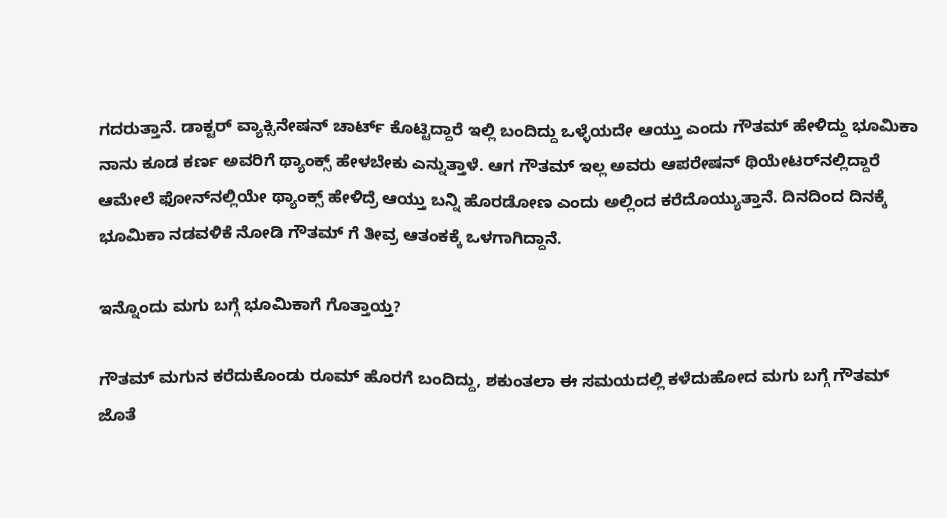ಗದರುತ್ತಾನೆ. ಡಾಕ್ಟರ್ ವ್ಯಾಕ್ಸಿನೇಷನ್ ಚಾರ್ಟ್ ಕೊಟ್ಟಿದ್ದಾರೆ ಇಲ್ಲಿ ಬಂದಿದ್ದು ಒಳ್ಳೆಯದೇ ಆಯ್ತು ಎಂದು ಗೌತಮ್ ಹೇಳಿದ್ದು ಭೂಮಿಕಾ ನಾನು ಕೂಡ ಕರ್ಣ ಅವರಿಗೆ ಥ್ಯಾಂಕ್ಸ್ ಹೇಳಬೇಕು ಎನ್ನುತ್ತಾಳೆ. ಆಗ ಗೌತಮ್ ಇಲ್ಲ ಅವರು ಆಪರೇಷನ್ ಥಿಯೇಟರ್‌ನಲ್ಲಿದ್ದಾರೆ ಆಮೇಲೆ ಫೋನ್‌ನಲ್ಲಿಯೇ ಥ್ಯಾಂಕ್ಸ್ ಹೇಳಿದ್ರೆ ಆಯ್ತು ಬನ್ನಿ ಹೊರಡೋಣ ಎಂದು ಅಲ್ಲಿಂದ ಕರೆದೊಯ್ಯುತ್ತಾನೆ. ದಿನದಿಂದ ದಿನಕ್ಕೆ ಭೂಮಿಕಾ ನಡವಳಿಕೆ ನೋಡಿ ಗೌತಮ್‌ ಗೆ ತೀವ್ರ ಆತಂಕಕ್ಕೆ ಒಳಗಾಗಿದ್ದಾನೆ.

ಇನ್ನೊಂದು ಮಗು ಬಗ್ಗೆ ಭೂಮಿಕಾಗೆ ಗೊತ್ತಾಯ್ತ?

ಗೌತಮ್ ಮಗುನ ಕರೆದುಕೊಂಡು ರೂಮ್‌ ಹೊರಗೆ ಬಂದಿದ್ದು, ಶಕುಂತಲಾ ಈ ಸಮಯದಲ್ಲಿ ಕಳೆದುಹೋದ ಮಗು ಬಗ್ಗೆ ಗೌತಮ್ ಜೊತೆ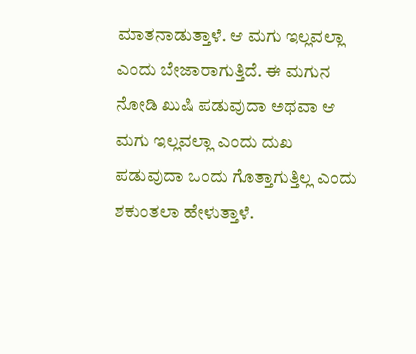ಮಾತನಾಡುತ್ತಾಳೆ. ಆ ಮಗು ಇಲ್ಲವಲ್ಲಾ ಎಂದು ಬೇಜಾರಾಗುತ್ತಿದೆ. ಈ ಮಗುನ ನೋಡಿ ಖುಷಿ ಪಡುವುದಾ ಅಥವಾ ಆ ಮಗು ಇಲ್ಲವಲ್ಲಾ ಎಂದು ದುಖ ಪಡುವುದಾ ಒಂದು ಗೊತ್ತಾಗುತ್ತಿಲ್ಲ ಎಂದು ಶಕುಂತಲಾ ಹೇಳುತ್ತಾಳೆ.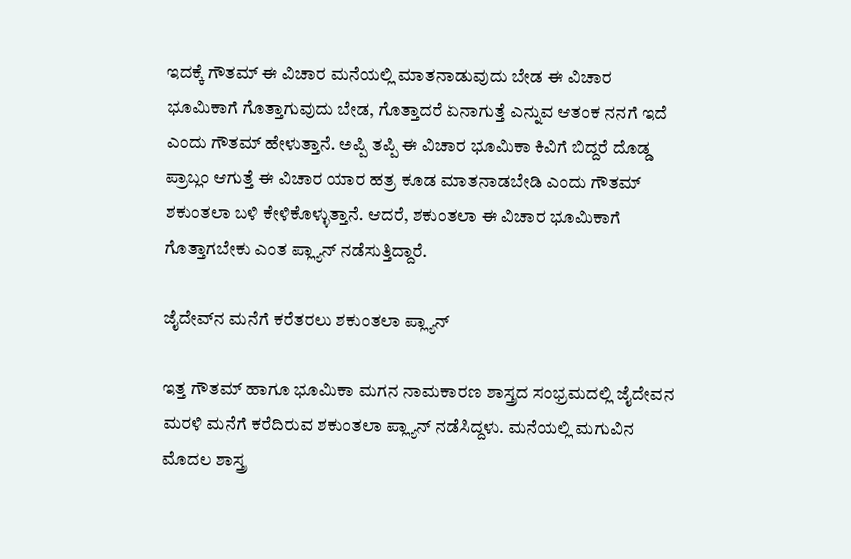ಇದಕ್ಕೆ ಗೌತಮ್ ಈ ವಿಚಾರ ಮನೆಯಲ್ಲಿ ಮಾತನಾಡುವುದು ಬೇಡ ಈ ವಿಚಾರ ಭೂಮಿಕಾಗೆ ಗೊತ್ತಾಗುವುದು ಬೇಡ, ಗೊತ್ತಾದರೆ ಏನಾಗುತ್ತೆ ಎನ್ನುವ ಆತಂಕ ನನಗೆ ಇದೆ ಎಂದು ಗೌತಮ್‌ ಹೇಳುತ್ತಾನೆ. ಅಪ್ಪಿ ತಪ್ಪಿ ಈ ವಿಚಾರ ಭೂಮಿಕಾ ಕಿವಿಗೆ ಬಿದ್ದರೆ ದೊಡ್ಡ ಪ್ರಾಬ್ಲಂ ಆಗುತ್ತೆ ಈ ವಿಚಾರ ಯಾರ ಹತ್ರ ಕೂಡ ಮಾತನಾಡಬೇಡಿ ಎಂದು ಗೌತಮ್‌ ಶಕುಂತಲಾ ಬಳಿ ಕೇಳಿಕೊಳ್ಳುತ್ತಾನೆ. ಆದರೆ, ಶಕುಂತಲಾ ಈ ವಿಚಾರ ಭೂಮಿಕಾಗೆ ಗೊತ್ತಾಗಬೇಕು ಎಂತ ಪ್ಲ್ಯಾನ್‌ ನಡೆಸುತ್ತಿದ್ದಾರೆ.

ಜೈದೇವ್‌ನ ಮನೆಗೆ ಕರೆತರಲು ಶಕುಂತಲಾ ಪ್ಲ್ಯಾನ್

ಇತ್ತ ಗೌತಮ್‌ ಹಾಗೂ ಭೂಮಿಕಾ ಮಗನ ನಾಮಕಾರಣ ಶಾಸ್ತ್ರದ ಸಂಭ್ರಮದಲ್ಲಿ ಜೈದೇವನ ಮರಳಿ ಮನೆಗೆ ಕರೆದಿರುವ ಶಕುಂತಲಾ ಪ್ಲ್ಯಾನ್‌ ನಡೆಸಿದ್ದಳು. ಮನೆಯಲ್ಲಿ ಮಗುವಿನ ಮೊದಲ ಶಾಸ್ತ್ರ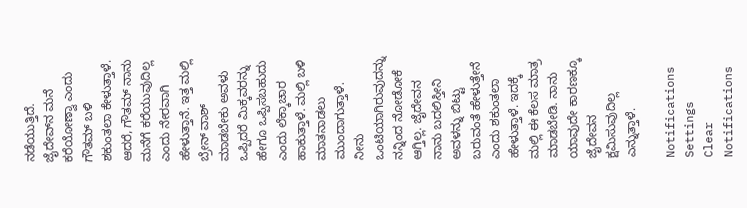ನಡೆಯುತ್ತಿದೆ. ಜೈದೇವ್‌ನ ಮನೆ ಕರೆಯೋಣ್ವಾ ಎಂದು ಗೌತಮ್‌ ಬಳಿ ಶಕುಂತಲಾ ಕೇಳುತ್ತಾಳೆ. ಆದರೆ, ಗೌತಮ್‌ ನಾನು ಮನೆಗೆ ಕರೆಯುವುದಿಲ್ಲ ಎಂದು ನೇರವಾಗಿ ಹೇಳುತ್ತಾನೆ. ಇತ್ತ ಮಲ್ಲಿ ಬ್ರೇನ್ ವಾಶ್ ಮಾಡಬೇಕು ಅವಳು ಒಪ್ಪಿದರೆ ಮಿಕ್ಕವರನ್ನು ಹೇಗೂ ಒಪ್ಪಿಸಬಹುದು ಎಂದು ಲೆಕ್ಕಾಚಾರ ಹಾಕುತ್ತಾಳೆ. ಮಲ್ಲಿ ಬಳಿ ಮಾತನಾಡಲು ಮುಂದಾಗುತ್ತಾಳೆ. ನೀನು ಒಂಟಿಯಾಗಿರುವುದನ್ನು ನನ್ನಿಂದ ನೋಡೋಕೆ ಆಗ್ತಿಲ್ಲ. ಜೈದೇವನ ನಾನು ಬದಲಿಸ್ತೀನಿ ಅವಳನ್ನು ಬಿಟ್ಟು ಬರುವಂತೆ ಹೇಳುತ್ತೇನೆ ಎಂದು ಶಕುಂತಲಾ ಹೇಳುತ್ತಾಳೆ. ಇದಕ್ಕೆ ಮಲ್ಲಿ ಈ ಕೆಲಸ ಮಾತ್ರ ಮಾಡಬೇಡಿ. ನಾನು ಯಾವುದೇ ಕಾರಣಕ್ಕೂ ಜೈದೇವನ ಕ್ಷಮಿಸುವುದಿಲ್ಲ ಎನ್ನುತ್ತಾಳೆ.

Notifications
Settings
Clear Notifications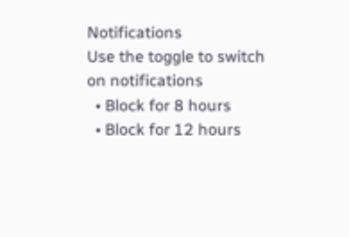Notifications
Use the toggle to switch on notifications
  • Block for 8 hours
  • Block for 12 hours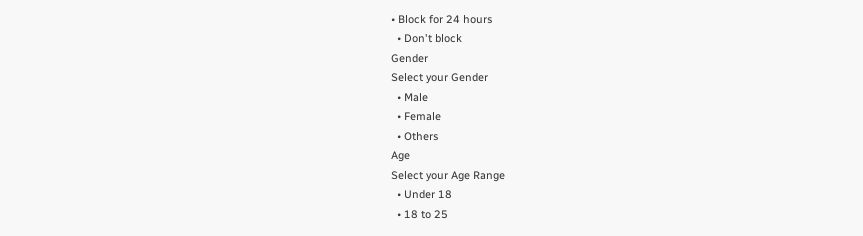• Block for 24 hours
  • Don't block
Gender
Select your Gender
  • Male
  • Female
  • Others
Age
Select your Age Range
  • Under 18
  • 18 to 25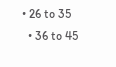• 26 to 35
  • 36 to 45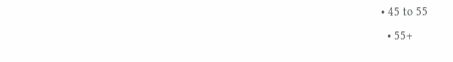• 45 to 55
  • 55+